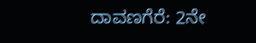ದಾವಣಗೆರೆ: 2ನೇ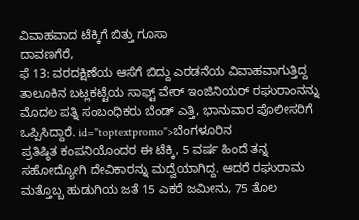ವಿವಾಹವಾದ ಟೆಕ್ಕಿಗೆ ಬಿತ್ತು ಗೂಸಾ
ದಾವಣಗೆರೆ,
ಫೆ 13: ವರದಕ್ಷಿಣೆಯ ಆಸೆಗೆ ಬಿದ್ದು ಎರಡನೆಯ ವಿವಾಹವಾಗುತ್ತಿದ್ದ ತಾಲೂಕಿನ ಬಟ್ಲಕಟ್ಟೆಯ ಸಾಫ್ಟ್ ವೇರ್ ಇಂಜಿನಿಯರ್ ರಘುರಾಂನನ್ನು ಮೊದಲ ಪತ್ನಿ ಸಂಬಂಧಿಕರು ಬೆಂಡ್ ಎತ್ತಿ, ಭಾನುವಾರ ಪೊಲೀಸರಿಗೆ ಒಪ್ಪಿಸಿದ್ದಾರೆ. id="toptextpromo">ಬೆಂಗಳೂರಿನ
ಪ್ರತಿಷ್ಠಿತ ಕಂಪನಿಯೊಂದರ ಈ ಟೆಕ್ಕಿ, 5 ವರ್ಷ ಹಿಂದೆ ತನ್ನ ಸಹೋದ್ಯೋಗಿ ದೇವಿಕಾರನ್ನು ಮದ್ವೆಯಾಗಿದ್ದ. ಆದರೆ ರಘುರಾಮ ಮತ್ತೊಬ್ಬ ಹುಡುಗಿಯ ಜತೆ 15 ಎಕರೆ ಜಮೀನು, 75 ತೊಲ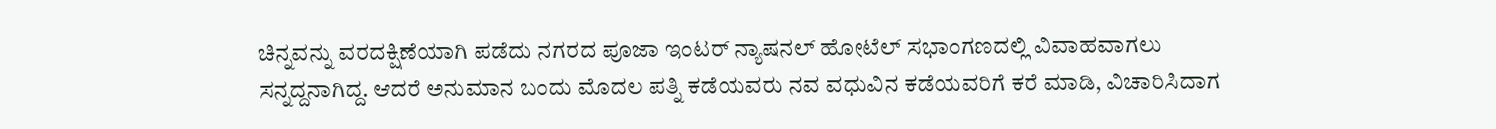ಚಿನ್ನವನ್ನು ವರದಕ್ಷಿಣೆಯಾಗಿ ಪಡೆದು ನಗರದ ಪೂಜಾ ಇಂಟರ್ ನ್ಯಾಷನಲ್ ಹೋಟೆಲ್ ಸಭಾಂಗಣದಲ್ಲಿ ವಿವಾಹವಾಗಲು ಸನ್ನದ್ದನಾಗಿದ್ದ. ಆದರೆ ಅನುಮಾನ ಬಂದು ಮೊದಲ ಪತ್ನಿ ಕಡೆಯವರು ನವ ವಧುವಿನ ಕಡೆಯವರಿಗೆ ಕರೆ ಮಾಡಿ, ವಿಚಾರಿಸಿದಾಗ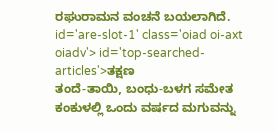ರಘುರಾಮನ ವಂಚನೆ ಬಯಲಾಗಿದೆ. id='are-slot-1' class='oiad oi-axt oiadv'> id='top-searched-articles'>ತಕ್ಷಣ
ತಂದೆ-ತಾಯಿ, ಬಂಧು-ಬಳಗ ಸಮೇತ ಕಂಕುಳಲ್ಲಿ ಒಂದು ವರ್ಷದ ಮಗುವನ್ನು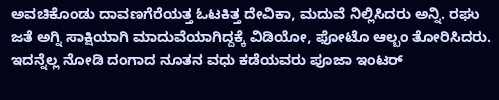ಅವಚಿಕೊಂಡು ದಾವಣಗೆರೆಯತ್ತ ಓಟಕಿತ್ತ ದೇವಿಕಾ, ಮದುವೆ ನಿಲ್ಲಿಸಿದರು ಅನ್ನಿ. ರಘು ಜತೆ ಅಗ್ನಿ ಸಾಕ್ಷಿಯಾಗಿ ಮಾದುವೆಯಾಗಿದ್ದಕ್ಕೆ ವಿಡಿಯೋ, ಫೋಟೊ ಆಲ್ಬಂ ತೋರಿಸಿದರು. ಇದನ್ನೆಲ್ಲ ನೋಡಿ ದಂಗಾದ ನೂತನ ವಧು ಕಡೆಯವರು ಪೂಜಾ ಇಂಟರ್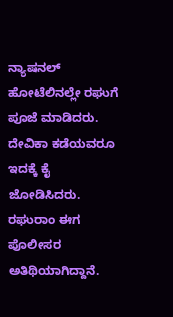ನ್ಯಾಷನಲ್ ಹೋಟೆಲಿನಲ್ಲೇ ರಘುಗೆ ಪೂಜೆ ಮಾಡಿದರು. ದೇವಿಕಾ ಕಡೆಯವರೂ ಇದಕ್ಕೆ ಕೈ ಜೋಡಿಸಿದರು. ರಘುರಾಂ ಈಗ ಪೊಲೀಸರ ಅತಿಥಿಯಾಗಿದ್ದಾನೆ.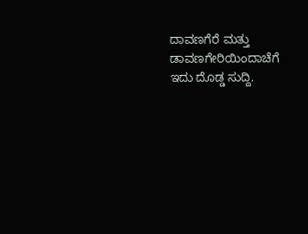ದಾವಣಗೆರೆ ಮತ್ತು ಡಾವಣಗೇರಿಯಿಂದಾಚೆಗೆ ಇದು ದೊಡ್ಡ ಸುದ್ದಿ.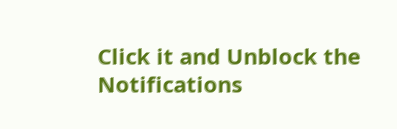Click it and Unblock the Notifications